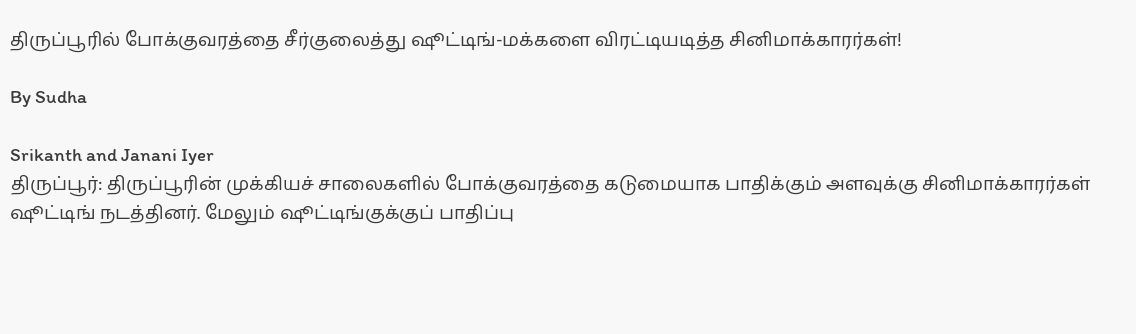திருப்பூரில் போக்குவரத்தை சீர்குலைத்து ஷூட்டிங்-மக்களை விரட்டியடித்த சினிமாக்காரர்கள்!

By Sudha

Srikanth and Janani Iyer
திருப்பூர்: திருப்பூரின் முக்கியச் சாலைகளில் போக்குவரத்தை கடுமையாக பாதிக்கும் அளவுக்கு சினிமாக்காரர்கள் ஷூட்டிங் நடத்தினர். மேலும் ஷூட்டிங்குக்குப் பாதிப்பு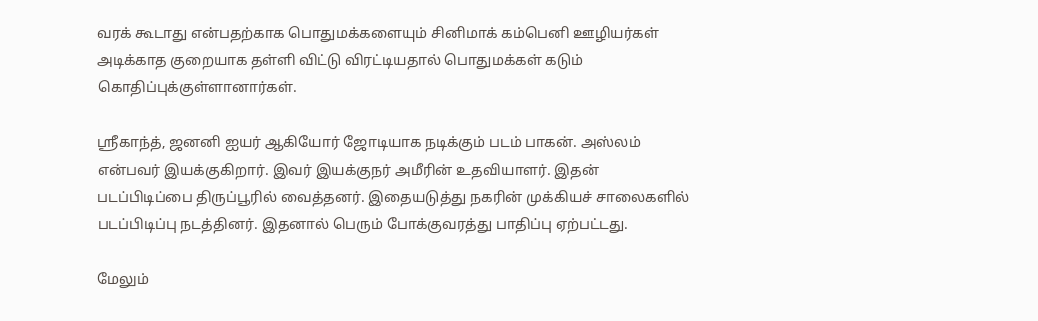வரக் கூடாது என்பதற்காக பொதுமக்களையும் சினிமாக் கம்பெனி ஊழியர்கள் அடிக்காத குறையாக தள்ளி விட்டு விரட்டியதால் பொதுமக்கள் கடும் கொதிப்புக்குள்ளானார்கள்.

ஸ்ரீகாந்த், ஜனனி ஐயர் ஆகியோர் ஜோடியாக நடிக்கும் படம் பாகன். அஸ்லம் என்பவர் இயக்குகிறார். இவர் இயக்குநர் அமீரின் உதவியாளர். இதன் படப்பிடிப்பை திருப்பூரில் வைத்தனர். இதையடுத்து நகரின் முக்கியச் சாலைகளில் படப்பிடிப்பு நடத்தினர். இதனால் பெரும் போக்குவரத்து பாதிப்பு ஏற்பட்டது.

மேலும்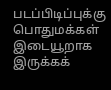படப்பிடிப்புக்கு பொதுமக்கள் இடையூறாக இருக்கக்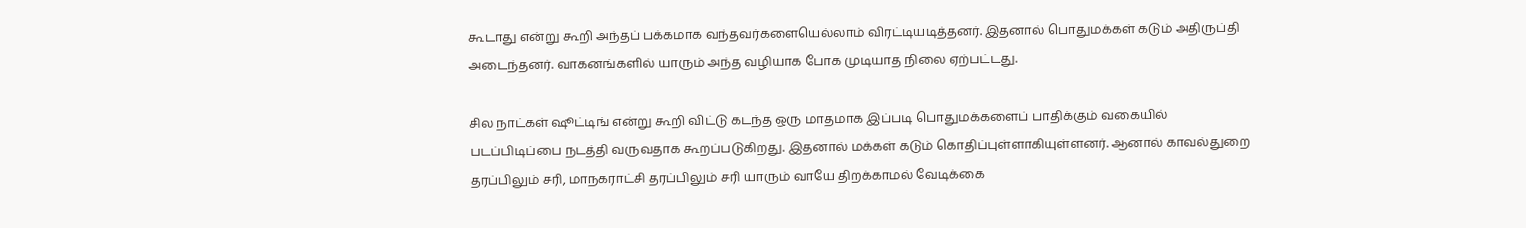கூடாது என்று கூறி அந்தப் பக்கமாக வந்தவர்களையெல்லாம் விரட்டியடித்தனர். இதனால் பொதுமக்கள் கடும் அதிருப்தி அடைந்தனர். வாகனங்களில் யாரும் அந்த வழியாக போக முடியாத நிலை ஏற்பட்டது.

சில நாட்கள் ஷூட்டிங் என்று கூறி விட்டு கடந்த ஒரு மாதமாக இப்படி பொதுமக்களைப் பாதிக்கும் வகையில் படப்பிடிப்பை நடத்தி வருவதாக கூறப்படுகிறது. இதனால் மக்கள் கடும் கொதிப்புள்ளாகியுள்ளனர். ஆனால் காவல்துறை தரப்பிலும் சரி, மாநகராட்சி தரப்பிலும் சரி யாரும் வாயே திறக்காமல் வேடிக்கை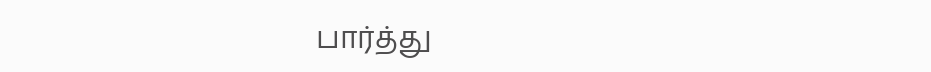பார்த்து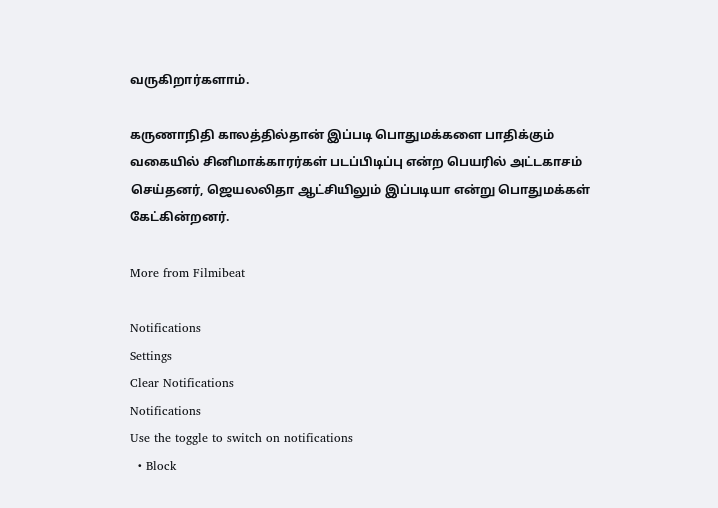வருகிறார்களாம்.

கருணாநிதி காலத்தில்தான் இப்படி பொதுமக்களை பாதிக்கும் வகையில் சினிமாக்காரர்கள் படப்பிடிப்பு என்ற பெயரில் அட்டகாசம் செய்தனர், ஜெயலலிதா ஆட்சியிலும் இப்படியா என்று பொதுமக்கள் கேட்கின்றனர்.

More from Filmibeat

Notifications
Settings
Clear Notifications
Notifications
Use the toggle to switch on notifications
  • Block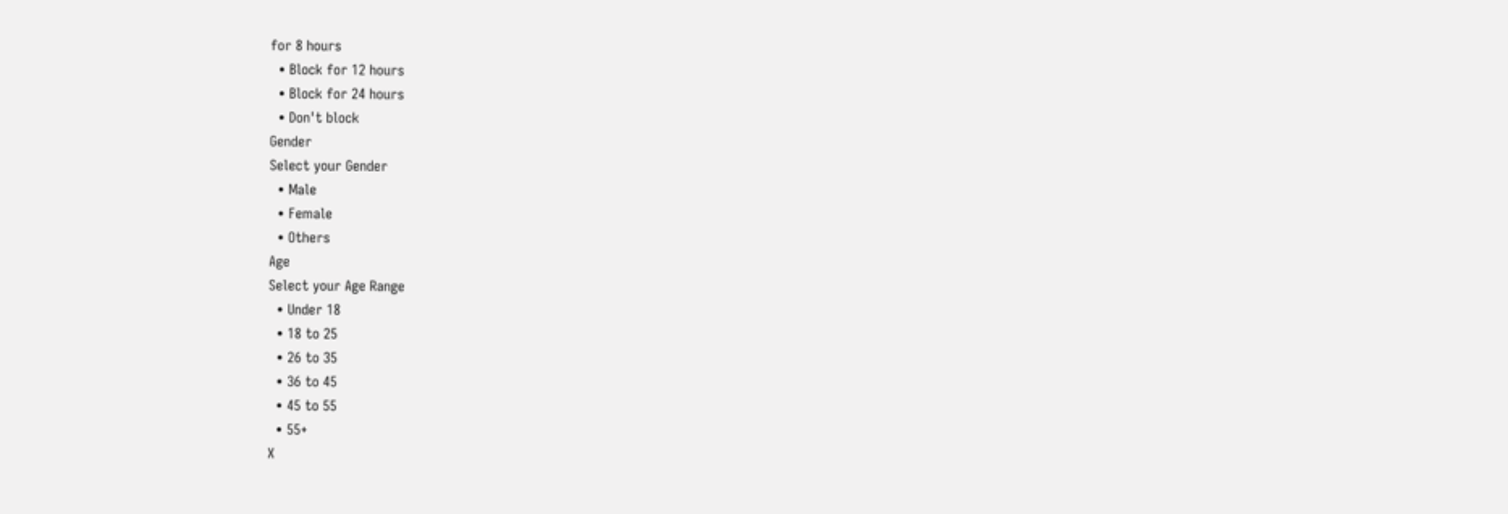for 8 hours
  • Block for 12 hours
  • Block for 24 hours
  • Don't block
Gender
Select your Gender
  • Male
  • Female
  • Others
Age
Select your Age Range
  • Under 18
  • 18 to 25
  • 26 to 35
  • 36 to 45
  • 45 to 55
  • 55+
X